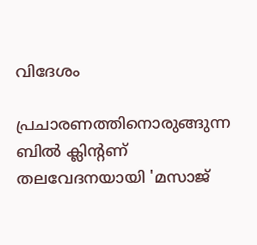വിദേശം

പ്രചാരണത്തിനൊരുങ്ങുന്ന ബില്‍ ക്ലിന്റണ് തലവേദനയായി 'മസാജ്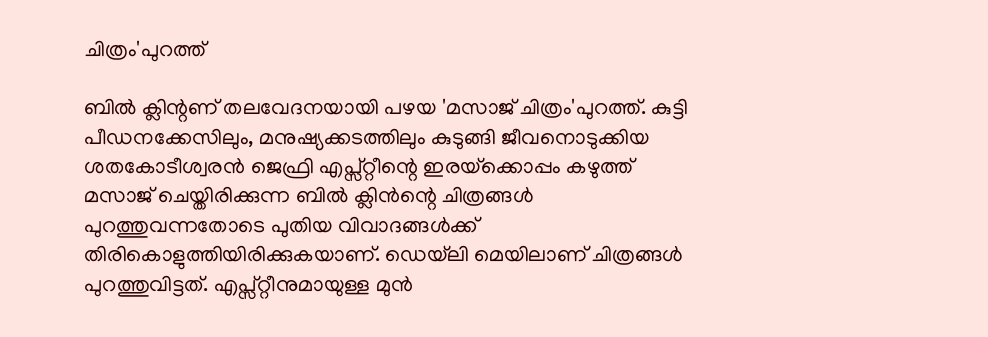ചിത്രം'പുറത്ത്

ബില്‍ ക്ലിന്റണ് തലവേദനയായി പഴയ 'മസാജ് ചിത്രം'പുറത്ത്. കുട്ടി പീഡനക്കേസിലും, മനുഷ്യക്കടത്തിലും കുടുങ്ങി ജീവനൊടുക്കിയ ശതകോടീശ്വരന്‍ ജെഫ്രി എപ്സ്റ്റീന്റെ ഇരയ്‌ക്കൊപ്പം കഴുത്ത് മസാജ് ചെയ്തിരിക്കുന്ന ബില്‍ ക്ലിന്‍ന്റെ ചിത്രങ്ങള്‍ പുറത്തുവന്നതോടെ പുതിയ വിവാദങ്ങള്‍ക്ക് തിരികൊളുത്തിയിരിക്കുകയാണ്. ഡെയ്‌ലി മെയിലാണ് ചിത്രങ്ങള്‍ പുറത്തുവിട്ടത്. എപ്സ്റ്റീനുമായുള്ള മുന്‍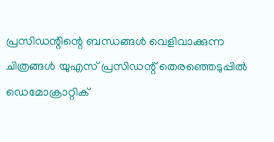പ്രസിഡന്റിന്റെ ബന്ധങ്ങള്‍ വെളിവാക്കുന്ന ചിത്രങ്ങള്‍ യുഎസ് പ്രസിഡന്റ് തെരഞ്ഞെടുപ്പില്‍ ഡെമോക്രാറ്റിക്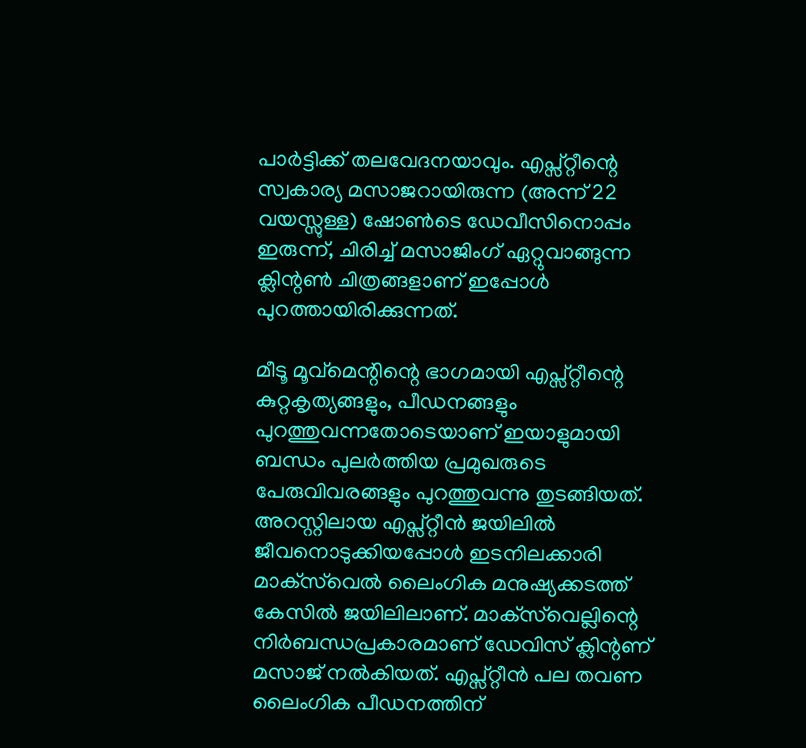പാര്‍ട്ടിക്ക് തലവേദനയാവും. എപ്സ്റ്റീന്റെ സ്വകാര്യ മസാജറായിരുന്ന (അന്ന് 22 വയസ്സുള്ള) ഷോണ്‍ടെ ഡേവീസിനൊപ്പം ഇരുന്ന്, ചിരിച്ച് മസാജിംഗ് ഏറ്റുവാങ്ങുന്ന ക്ലിന്റണ്‍ ചിത്രങ്ങളാണ് ഇപ്പോള്‍ പുറത്തായിരിക്കുന്നത്.

മീടൂ മൂവ്‌മെന്റിന്റെ ഭാഗമായി എപ്സ്റ്റീന്റെ കുറ്റകൃത്യങ്ങളും, പീഡനങ്ങളും പുറത്തുവന്നതോടെയാണ് ഇയാളുമായി ബന്ധം പുലര്‍ത്തിയ പ്രമുഖരുടെ പേരുവിവരങ്ങളും പുറത്തുവന്നു തുടങ്ങിയത്. അറസ്റ്റിലായ എപ്സ്റ്റീന്‍ ജയിലില്‍ ജീവനൊടുക്കിയപ്പോള്‍ ഇടനിലക്കാരി മാക്‌സ്‌വെല്‍ ലൈംഗിക മനുഷ്യക്കടത്ത് കേസില്‍ ജയിലിലാണ്. മാക്‌സ്‌വെല്ലിന്റെ നിര്‍ബന്ധപ്രകാരമാണ് ഡേവിസ് ക്ലിന്റണ് മസാജ് നല്‍കിയത്. എപ്സ്റ്റീന്‍ പല തവണ ലൈംഗിക പീഡനത്തിന്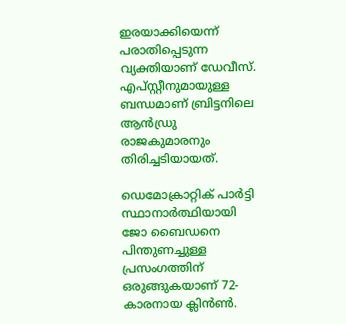ഇരയാക്കിയെന്ന് പരാതിപ്പെടുന്ന വ്യക്തിയാണ് ഡേവീസ്. എപ്സ്റ്റീനുമായുള്ള ബന്ധമാണ് ബ്രിട്ടനിലെ ആന്‍ഡ്രു രാജകുമാരനും തിരിച്ചടിയായത്.

ഡെമോക്രാറ്റിക് പാര്‍ട്ടി സ്ഥാനാര്‍ത്ഥിയായി ജോ ബൈഡനെ പിന്തുണച്ചുള്ള പ്രസംഗത്തിന് ഒരുങ്ങുകയാണ് 72-കാരനായ ക്ലിന്‍ണ്‍.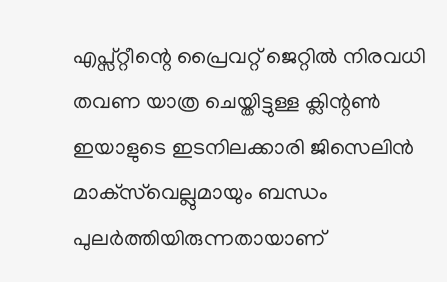എപ്സ്റ്റീന്റെ പ്രൈവറ്റ് ജെറ്റില്‍ നിരവധി തവണ യാത്ര ചെയ്തിട്ടുള്ള ക്ലിന്റണ്‍ ഇയാളുടെ ഇടനിലക്കാരി ജിസെലിന്‍ മാക്‌സ്‌വെല്ലുമായും ബന്ധം പുലര്‍ത്തിയിരുന്നതായാണ്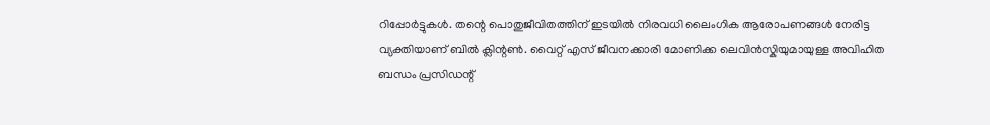റിപ്പോര്‍ട്ടുകള്‍. തന്റെ പൊതുജീവിതത്തിന് ഇടയില്‍ നിരവധി ലൈംഗിക ആരോപണങ്ങള്‍ നേരിട്ട വ്യക്തിയാണ് ബില്‍ ക്ലിന്റണ്‍. വൈറ്റ് എസ് ജീവനക്കാരി മോണിക്ക ലെവിന്‍സ്കിയുമായുള്ള അവിഹിത ബന്ധം പ്രസിഡന്റ്‌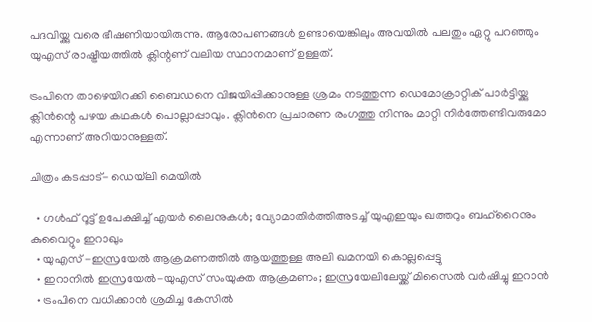പദവിയ്ക്കു വരെ ഭീഷണിയായിരുന്നു. ആരോപണങ്ങള്‍ ഉണ്ടായെങ്കിലും അവയില്‍ പലതും ഏറ്റു പറഞ്ഞും യുഎസ് രാഷ്ട്രീയത്തില്‍ ക്ലിന്റണ് വലിയ സ്ഥാനമാണ് ഉള്ളത്.

ട്രംപിനെ താഴെയിറക്കി ബൈഡനെ വിജയിപ്പിക്കാനുള്ള ശ്രമം നടത്തുന്ന ഡെമോക്രാറ്റിക് പാര്‍ട്ടിയ്ക്കു ക്ലിന്‍ന്റെ പഴയ കഥകള്‍ പൊല്ലാപ്പാവും. ക്ലിന്‍നെ പ്രചാരണ രംഗത്തു നിന്നും മാറ്റി നിര്‍ത്തേണ്ടിവരുമോ എന്നാണ് അറിയാനുള്ളത്.

ചിത്രം കടപ്പാട്- ഡെയ്‌ലി മെയില്‍

  • ഗള്‍ഫ് റൂട്ട് ഉപേക്ഷിച്ച് എയര്‍ ലൈനുകള്‍; വ്യോമാതിര്‍ത്തിഅടച്ച് യുഎഇയും ഖത്തറും ബഹ്റൈനും കുവൈറ്റും ഇറാഖും
  • യുഎസ് -ഇസ്രയേല്‍ ആക്രമണത്തില്‍ ആയത്തുള്ള അലി ഖമനയി കൊല്ലപ്പെട്ടു
  • ഇറാനില്‍ ഇസ്രയേല്‍-യുഎസ് സംയുക്ത ആക്രമണം; ഇസ്രയേലിലേയ്ക്ക് മിസൈല്‍ വര്‍ഷിച്ചു ഇറാന്‍
  • ട്രംപിനെ വധിക്കാന്‍ ശ്രമിച്ച കേസില്‍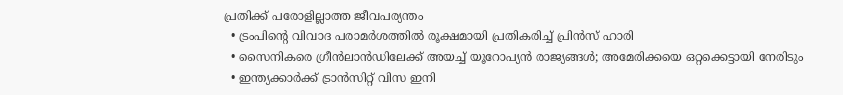പ്രതിക്ക് പരോളില്ലാത്ത ജീവപര്യന്തം
  • ട്രംപിന്റെ വിവാദ പരാമര്‍ശത്തില്‍ രൂക്ഷമായി പ്രതികരിച്ച് പ്രിന്‍സ് ഹാരി
  • സൈനികരെ ഗ്രീന്‍ലാന്‍ഡിലേക്ക് അയച്ച് യൂറോപ്യന്‍ രാജ്യങ്ങള്‍; അമേരിക്കയെ ഒറ്റക്കെട്ടായി നേരിടും
  • ഇന്ത്യക്കാര്‍ക്ക് ട്രാന്‍സിറ്റ് വിസ ഇനി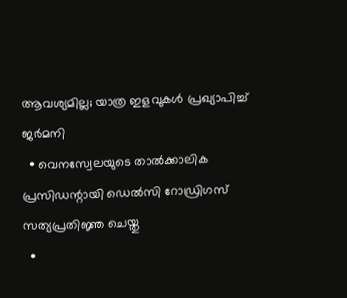ആവശ്യമില്ല; യാത്ര ഇളവുകള്‍ പ്രഖ്യാപിച്ച് ജര്‍മനി
  • വെനസ്വേലയുടെ താല്‍ക്കാലിക പ്രസിഡന്റായി ഡെല്‍സി റോഡ്രിഗസ് സത്യപ്രതിജ്ഞ ചെയ്തു
  •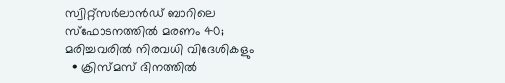സ്വിറ്റ്‌സര്‍ലാന്‍ഡ് ബാറിലെ സ്‌ഫോടനത്തില്‍ മരണം 40; മരിച്ചവരില്‍ നിരവധി വിദേശികളും
  • ക്രിസ്മസ് ദിനത്തില്‍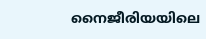നൈജീരിയയിലെ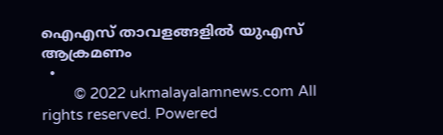ഐഎസ് താവളങ്ങളില്‍ യുഎസ് ആക്രമണം
  •
        © 2022 ukmalayalamnews.com All rights reserved. Powered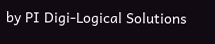by PI Digi-Logical Solutions